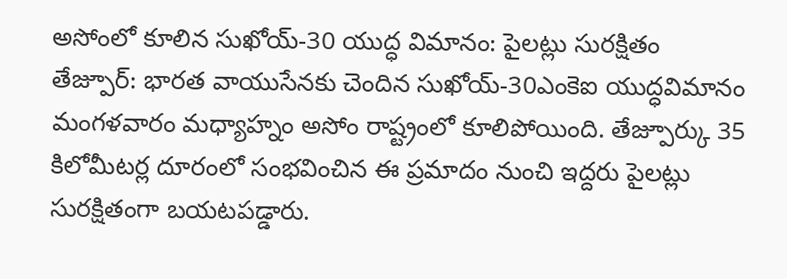అసోంలో కూలిన సుఖోయ్-30 యుద్ధ విమానం: పైలట్లు సురక్షితం
తేజ్పూర్: భారత వాయుసేనకు చెందిన సుఖోయ్-30ఎంకెఐ యుద్ధవిమానం మంగళవారం మధ్యాహ్నం అసోం రాష్ట్రంలో కూలిపోయింది. తేజ్పూర్కు 35 కిలోమీటర్ల దూరంలో సంభవించిన ఈ ప్రమాదం నుంచి ఇద్దరు పైలట్లు సురక్షితంగా బయటపడ్డారు.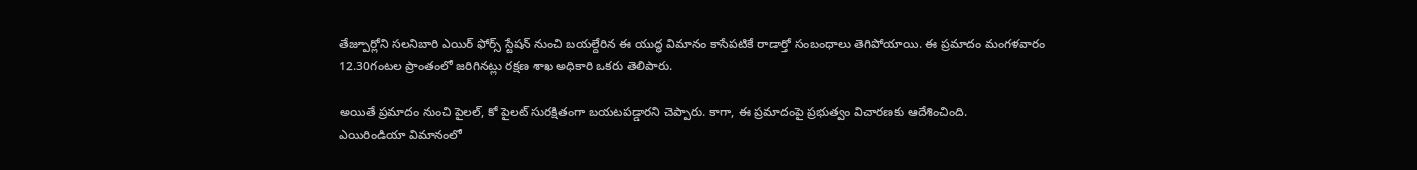తేజ్పూర్లోని సలనిబారి ఎయిర్ ఫోర్స్ స్టేషన్ నుంచి బయల్దేరిన ఈ యుద్ధ విమానం కాసేపటికే రాడార్తో సంబంధాలు తెగిపోయాయి. ఈ ప్రమాదం మంగళవారం 12.30గంటల ప్రాంతంలో జరిగినట్లు రక్షణ శాఖ అధికారి ఒకరు తెలిపారు.

అయితే ప్రమాదం నుంచి పైలల్, కో పైలట్ సురక్షితంగా బయటపడ్డారని చెప్పారు. కాగా, ఈ ప్రమాదంపై ప్రభుత్వం విచారణకు ఆదేశించింది.
ఎయిరిండియా విమానంలో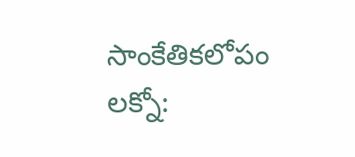సాంకేతికలోపం
లక్నో: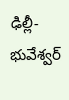ఢిల్లీ-భువేశ్వర్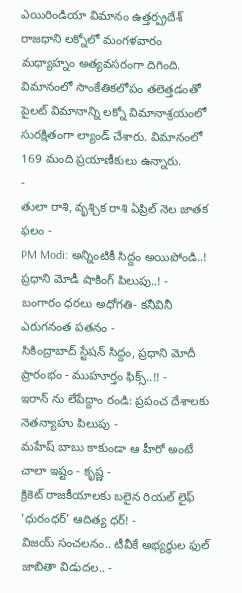ఎయిరిండియా విమానం ఉత్తర్ప్రదేశ్ రాజధాని లక్నోలో మంగళవారం మధ్యాహ్నం అత్యవసరంగా దిగింది. విమానంలో సాంకేతికలోపం తలెత్తడంతో పైలట్ విమానాన్ని లక్నో విమానాశ్రయంలో సురక్షితంగా ల్యాండ్ చేశారు. విమానంలో 169 మంది ప్రయాణీకులు ఉన్నారు.
-
తులా రాశి, వృశ్చిక రాశి ఏప్రిల్ నెల జాతక ఫలం -
PM Modi: అన్నింటికీ సిద్దం అయిపోండి..! ప్రధాని మోడీ షాకింగ్ పిలుపు..! -
బంగారం ధరలు అధోగతి- కనీవినీ ఎరుగనంత పతనం -
సికింద్రాబాద్ స్టేషన్ సిద్దం, ప్రధాని మోదీ ప్రారంభం - ముహూర్తం ఫిక్స్..!! -
ఇరాన్ ను లేపేద్దాం రండి: ప్రపంచ దేశాలకు నెతన్యాహు పిలుపు -
మహేష్ బాబు కాకుండా ఆ హీరో అంటే చాలా ఇష్టం - కృష్ణ -
క్రికెట్ రాజకీయాలకు బలైన రియల్ లైఫ్ 'ధురంధర్' ఆదిత్య ధర్! -
విజయ్ సంచలనం.. టీవీకే అభ్యర్థుల ఫుల్ జాబితా విడుదల.. -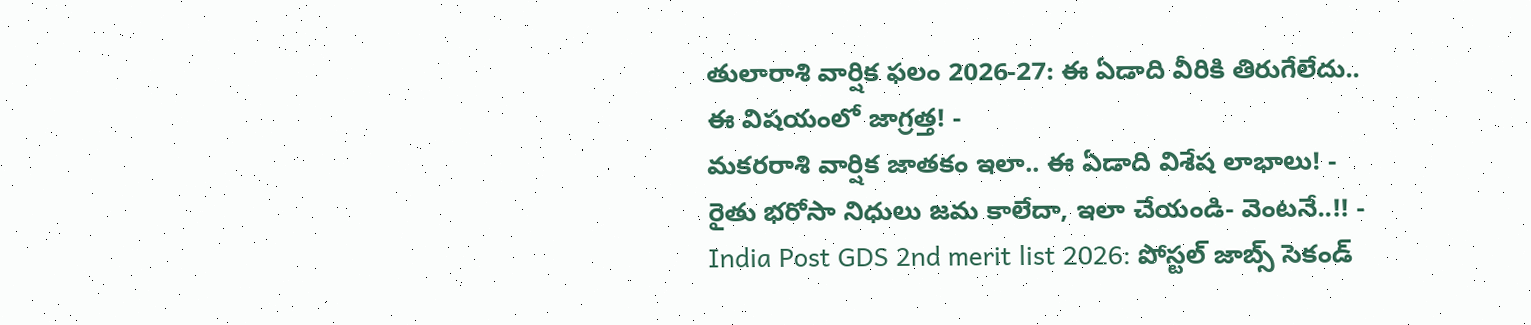తులారాశి వార్షిక ఫలం 2026-27: ఈ ఏడాది వీరికి తిరుగేలేదు.. ఈ విషయంలో జాగ్రత్త! -
మకరరాశి వార్షిక జాతకం ఇలా.. ఈ ఏడాది విశేష లాభాలు! -
రైతు భరోసా నిధులు జమ కాలేదా, ఇలా చేయండి- వెంటనే..!! -
India Post GDS 2nd merit list 2026: పోస్టల్ జాబ్స్ సెకండ్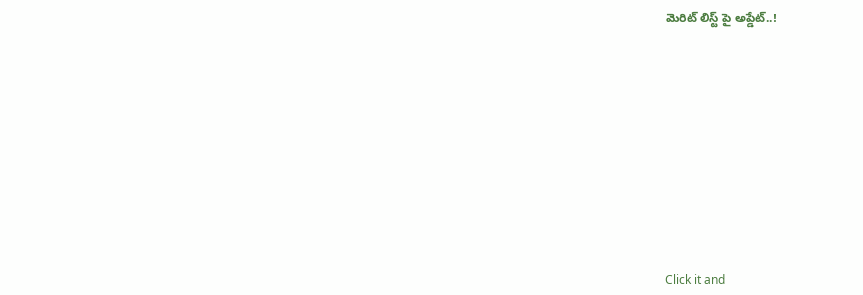మెరిట్ లిస్ట్ పై అప్డేట్..!












Click it and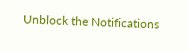Unblock the Notifications